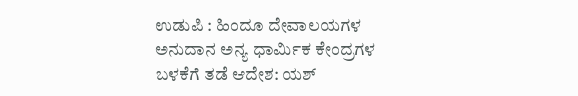ಉಡುಪಿ : ಹಿಂದೂ ದೇವಾಲಯಗಳ ಅನುದಾನ ಅನ್ಯ ಧಾರ್ಮಿಕ ಕೇಂದ್ರಗಳ ಬಳಕೆಗೆ ತಡೆ ಆದೇಶ: ಯಶ್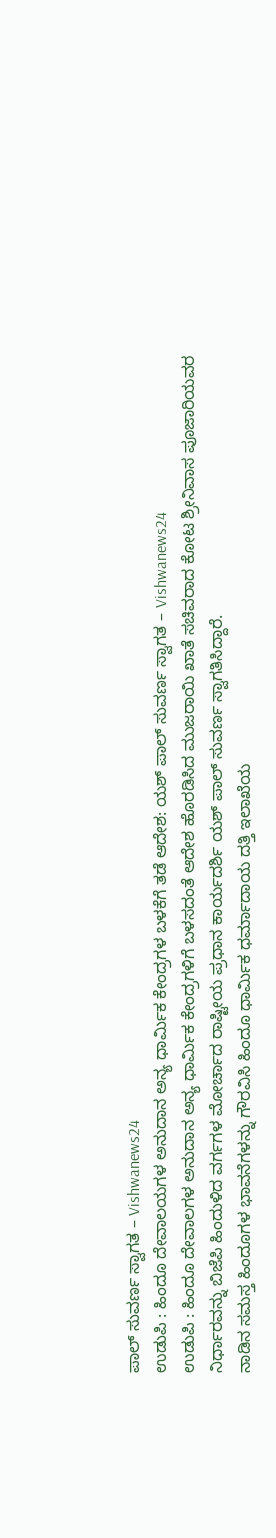ಪಾಲ್ ಸುವರ್ಣ ಸ್ವಾಗತ – Vishwanews24
ಉಡುಪಿ : ಹಿಂದೂ ದೇವಾಲಯಗಳ ಅನುದಾನ ಅನ್ಯ ಧಾರ್ಮಿಕ ಕೇಂದ್ರಗಳ ಬಳಕೆಗೆ ತಡೆ ಆದೇಶ: ಯಶ್ ಪಾಲ್ ಸುವರ್ಣ ಸ್ವಾಗತ – Vishwanews24
ಉಡುಪಿ : ಹಿಂದೂ ದೇವಾಲಗಳ ಅನುದಾನ ಅನ್ಯ ಧಾರ್ಮಿಕ ಕೇಂದ್ರಗಳಿಗೆ ಬಳಸದಂತೆ ಆದೇಶ ಹೊರಡಿಸಿದ ಮುಜರಾಯಿ ಖಾತೆ ಸಚಿವರಾದ ಕೋಟ ಶ್ರೀನಿವಾಸ ಪೂಜಾರಿಯವರ ನಿರ್ಧಾರವನ್ನು ಬಿಜೆಪಿ ಹಿಂದುಳಿದ ವರ್ಗಗಳ ಮೋರ್ಚಾದ ರಾಷ್ಟೀಯ ಪ್ರಧಾನ ಕಾರ್ಯದರ್ಶಿ ಯಶ್ ಪಾಲ್ ಸುವರ್ಣ ಸ್ವಾಗತಿಸಿದ್ದಾರೆ.
ನಾಡಿನ ಸಮಸ್ತ ಹಿಂದೂಗಳ ಭಾವನೆಗಳನ್ನು ಗೌರವಿಸಿ ಹಿಂದೂ ಧಾರ್ಮಿಕ ಧರ್ಮಾದಾಯ ದತ್ತಿ ಇಲಾಖೆಯ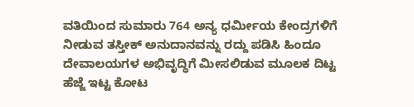ವತಿಯಿಂದ ಸುಮಾರು 764 ಅನ್ಯ ಧರ್ಮೀಯ ಕೇಂದ್ರಗಳಿಗೆ ನೀಡುವ ತಸ್ತೀಕ್ ಅನುದಾನವನ್ನು ರದ್ದು ಪಡಿಸಿ ಹಿಂದೂ ದೇವಾಲಯಗಳ ಅಭಿವೃದ್ಧಿಗೆ ಮೀಸಲಿಡುವ ಮೂಲಕ ದಿಟ್ಟ ಹೆಜ್ಜೆ ಇಟ್ಟ ಕೋಟ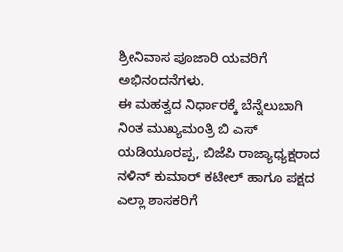ಶ್ರೀನಿವಾಸ ಪೂಜಾರಿ ಯವರಿಗೆ ಅಭಿನಂದನೆಗಳು.
ಈ ಮಹತ್ವದ ನಿರ್ಧಾರಕ್ಕೆ ಬೆನ್ನೆಲುಬಾಗಿ ನಿಂತ ಮುಖ್ಯಮಂತ್ರಿ ಬಿ ಎಸ್ ಯಡಿಯೂರಪ್ಪ, ಬಿಜೆಪಿ ರಾಜ್ಯಾಧ್ಯಕ್ಷರಾದ ನಳಿನ್ ಕುಮಾರ್ ಕಟೀಲ್ ಹಾಗೂ ಪಕ್ಷದ ಎಲ್ಲಾ ಶಾಸಕರಿಗೆ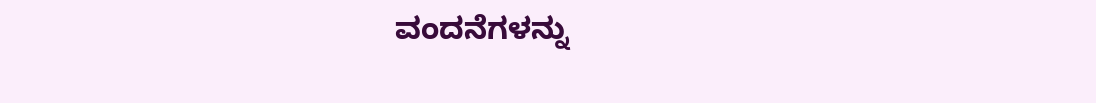ವಂದನೆಗಳನ್ನು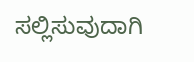ಸಲ್ಲಿಸುವುದಾಗಿ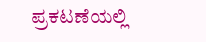ಪ್ರಕಟಣೆಯಲ್ಲಿ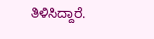ತಿಳಿಸಿದ್ದಾರೆ.